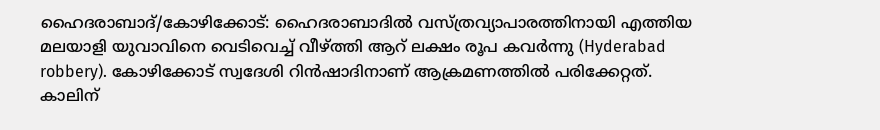ഹൈദരാബാദ്/കോഴിക്കോട്: ഹൈദരാബാദിൽ വസ്ത്രവ്യാപാരത്തിനായി എത്തിയ മലയാളി യുവാവിനെ വെടിവെച്ച് വീഴ്ത്തി ആറ് ലക്ഷം രൂപ കവർന്നു (Hyderabad robbery). കോഴിക്കോട് സ്വദേശി റിൻഷാദിനാണ് ആക്രമണത്തിൽ പരിക്കേറ്റത്. കാലിന്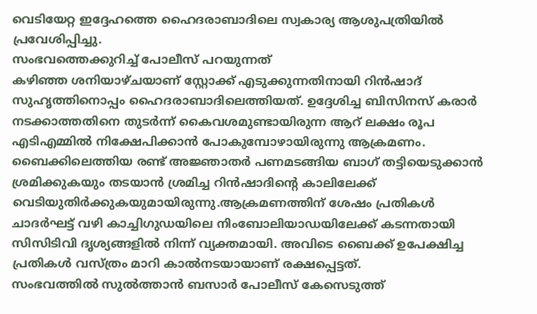വെടിയേറ്റ ഇദ്ദേഹത്തെ ഹൈദരാബാദിലെ സ്വകാര്യ ആശുപത്രിയിൽ പ്രവേശിപ്പിച്ചു.
സംഭവത്തെക്കുറിച്ച് പോലീസ് പറയുന്നത്
കഴിഞ്ഞ ശനിയാഴ്ചയാണ് സ്റ്റോക്ക് എടുക്കുന്നതിനായി റിൻഷാദ് സുഹൃത്തിനൊപ്പം ഹൈദരാബാദിലെത്തിയത്. ഉദ്ദേശിച്ച ബിസിനസ് കരാർ നടക്കാത്തതിനെ തുടർന്ന് കൈവശമുണ്ടായിരുന്ന ആറ് ലക്ഷം രൂപ എടിഎമ്മിൽ നിക്ഷേപിക്കാൻ പോകുമ്പോഴായിരുന്നു ആക്രമണം. ബൈക്കിലെത്തിയ രണ്ട് അജ്ഞാതർ പണമടങ്ങിയ ബാഗ് തട്ടിയെടുക്കാൻ ശ്രമിക്കുകയും തടയാൻ ശ്രമിച്ച റിൻഷാദിന്റെ കാലിലേക്ക് വെടിയുതിർക്കുകയുമായിരുന്നു.ആക്രമണത്തിന് ശേഷം പ്രതികൾ ചാദർഘട്ട് വഴി കാച്ചിഗുഡയിലെ നിംബോലിയാഡയിലേക്ക് കടന്നതായി സിസിടിവി ദൃശ്യങ്ങളിൽ നിന്ന് വ്യക്തമായി. അവിടെ ബൈക്ക് ഉപേക്ഷിച്ച പ്രതികൾ വസ്ത്രം മാറി കാൽനടയായാണ് രക്ഷപ്പെട്ടത്.
സംഭവത്തിൽ സുൽത്താൻ ബസാർ പോലീസ് കേസെടുത്ത്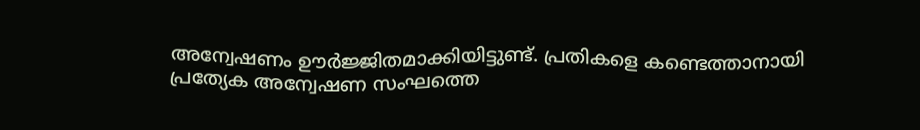അന്വേഷണം ഊർജ്ജിതമാക്കിയിട്ടുണ്ട്. പ്രതികളെ കണ്ടെത്താനായി പ്രത്യേക അന്വേഷണ സംഘത്തെ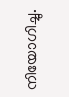നിയോഗിച്ചു.